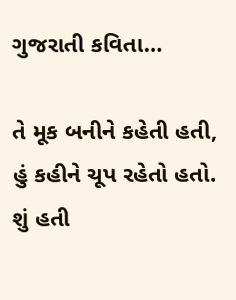ગુજરાતી કવિતા…

તે મૂક બનીને કહેતી હતી,
હું કહીને ચૂપ રહેતો હતો.
શું હતી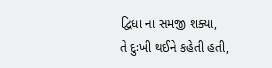દ્વિધા ના સમજી શક્યા,
તે દુઃખી થઈને કહેતી હતી,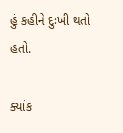હું કહીને દુઃખી થતો હતો.

ક્યાંક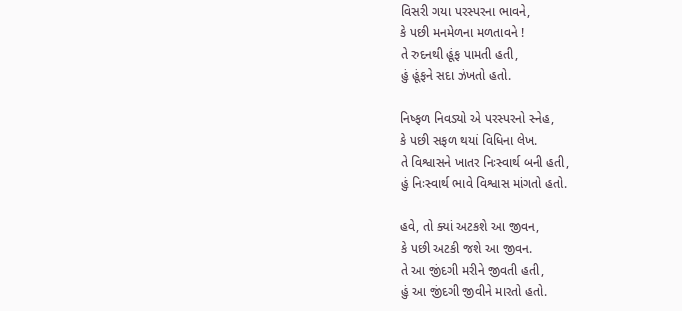વિસરી ગયા પરસ્પરના ભાવને,
કે પછી મનમેળના મળતાવને !
તે રુદનથી હૂંફ પામતી હતી,
હું હૂંફને સદા ઝંખતો હતો.

નિષ્ફળ નિવડ્યો એ પરસ્પરનો સ્નેહ,
કે પછી સફળ થયાં વિધિના લેખ.
તે વિશ્વાસને ખાતર નિઃસ્વાર્થ બની હતી,
હું નિઃસ્વાર્થ ભાવે વિશ્વાસ માંગતો હતો.

હવે, તો ક્યાં અટકશે આ જીવન,
કે પછી અટકી જશે આ જીવન.
તે આ જીંદગી મરીને જીવતી હતી,
હું આ જીંદગી જીવીને મારતો હતો.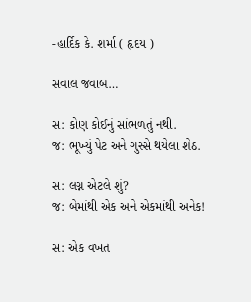-હાર્દિક કે. શર્મા ( હૃદય )

સવાલ જવાબ…

સ: કોણ કોઈનું સાંભળતું નથી.
જ: ભૂખ્યું પેટ અને ગુસ્સે થયેલા શેઠ.

સ: લગ્ન એટલે શું?
જ: બેમાંથી એક અને એકમાંથી અનેક!

સ: એક વખત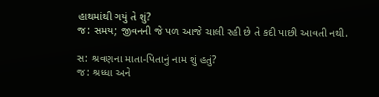હાથમાંથી ગયું તે શું?
જ: સમય; જીવનની જે પળ આજે ચાલી રહી છે તે કદી પાછી આવતી નથી.

સ: શ્રવણના માતા-પિતાનું નામ શું હતું?
જ: શ્રધ્ધા અને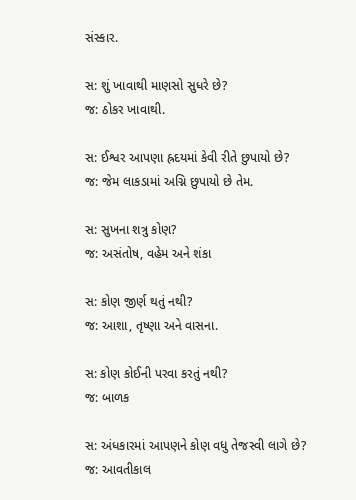સંસ્કાર.

સ: શું ખાવાથી માણસો સુધરે છે?
જ: ઠોકર ખાવાથી.

સ: ઈશ્વર આપણા હ્રદયમાં કેવી રીતે છુપાયો છે?
જ: જેમ લાકડામાં અગ્નિ છુપાયો છે તેમ.

સ: સુખના શત્રુ કોણ?
જ: અસંતોષ, વહેમ અને શંકા

સ: કોણ જીર્ણ થતું નથી?
જ: આશા, તૃષ્ણા અને વાસના.

સ: કોણ કોઈની પરવા કરતું નથી?
જ: બાળક

સ: અંધકારમાં આપણને કોણ વધુ તેજસ્વી લાગે છે?
જ: આવતીકાલ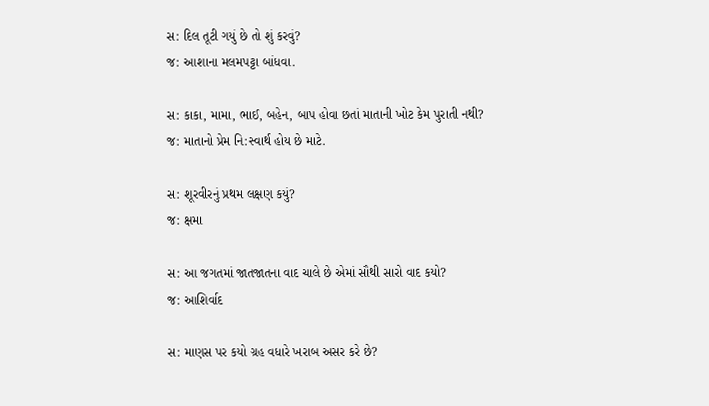સ: દિલ તૂટી ગયું છે તો શું કરવું?
જ: આશાના મલમપટ્ટા બાંધવા.

સ: કાકા, મામા, ભાઈ, બહેન, બાપ હોવા છતાં માતાની ખોટ કેમ પુરાતી નથી?
જ: માતાનો પ્રેમ નિ:સ્વાર્થ હોય છે માટે.

સ: શૂરવીરનું પ્રથમ લક્ષણ કયું?
જ: ક્ષમા

સ: આ જગતમાં જાતજાતના વાદ ચાલે છે એમાં સૌથી સારો વાદ કયો?
જ: આશિર્વાદ

સ: માણસ પર કયો ગ્રહ વધારે ખરાબ અસર કરે છે?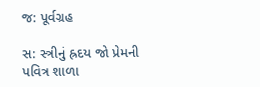જ: પૂર્વગ્રહ

સ: સ્ત્રીનું હ્રદય જો પ્રેમની પવિત્ર શાળા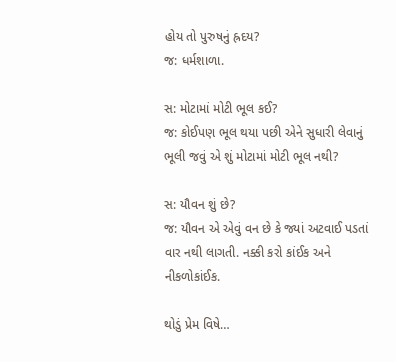હોય તો પુરુષનું હ્રદય?
જ: ધર્મશાળા.

સ: મોટામાં મોટી ભૂલ કઈ?
જ: કોઈપણ ભૂલ થયા પછી એને સુધારી લેવાનું ભૂલી જવું એ શું મોટામાં મોટી ભૂલ નથી?

સ: યૌવન શું છે?
જ: યૌવન એ એવું વન છે કે જ્યાં અટવાઈ પડતાં વાર નથી લાગતી. નક્કી કરો કાંઈક અને નીકળોકાંઈક.

થોડું પ્રેમ વિષે…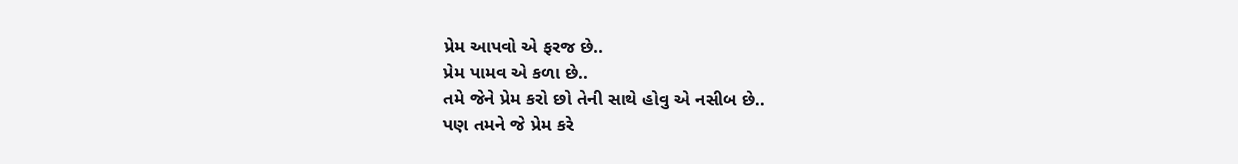પ્રેમ આપવો એ ફરજ છે..
પ્રેમ પામવ એ કળા છે..
તમે જેને પ્રેમ કરો છો તેની સાથે હોવુ એ નસીબ છે..
પણ તમને જે પ્રેમ કરે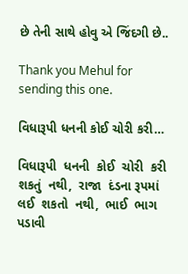છે તેની સાથે હોવુ એ જિંદગી છે..

Thank you Mehul for sending this one.

વિધારૂપી ધનની કોઈ ચોરી કરી…

વિધારૂપી  ધનની  કોઈ  ચોરી  કરી  શકતું  નથી,  રાજા  દંડના રૂપમાં  લઈ  શકતો  નથી,  ભાઈ  ભાગ  પડાવી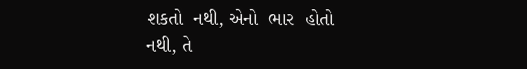શકતો  નથી, એનો  ભાર  હોતો  નથી, તે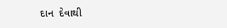દાન  દેવાથી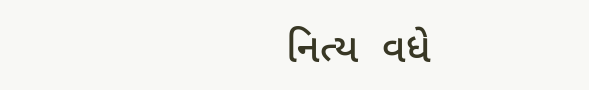નિત્ય  વધે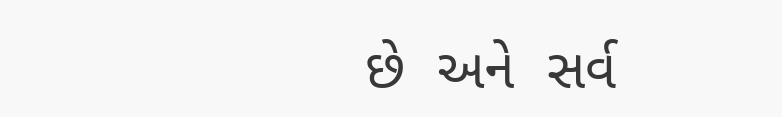છે  અને  સર્વ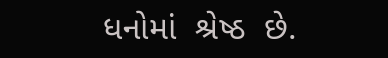ધનોમાં  શ્રેષ્ઠ  છે.